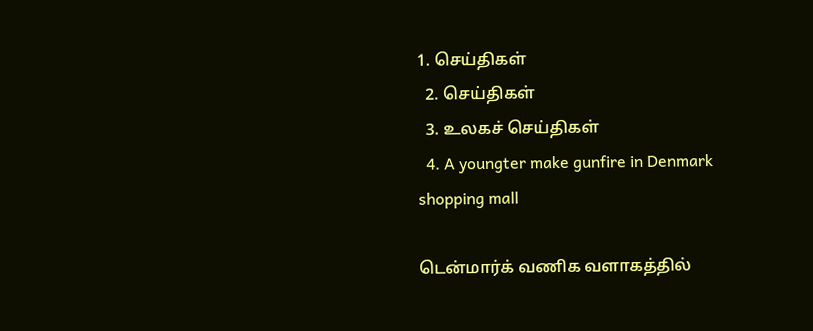1. செய்திகள்
  2. செய்திகள்
  3. உலகச் செய்திகள்
  4. A youngter make gunfire in Denmark shopping mall

டென்மார்க் வணிக வளாகத்தில்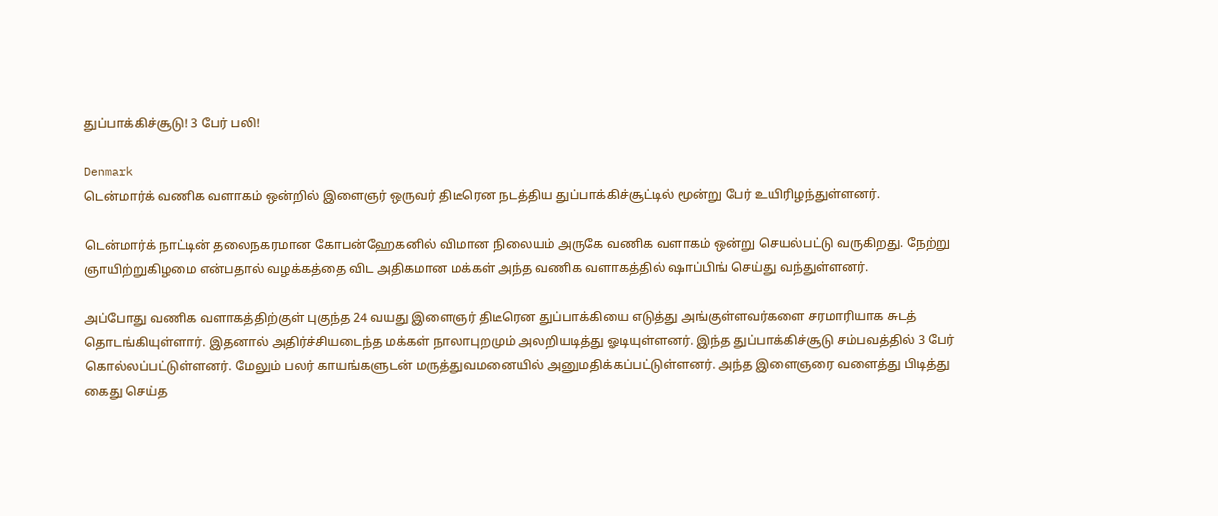துப்பாக்கிச்சூடு! 3 பேர் பலி!

Denmark
டென்மார்க் வணிக வளாகம் ஒன்றில் இளைஞர் ஒருவர் திடீரென நடத்திய துப்பாக்கிச்சூட்டில் மூன்று பேர் உயிரிழந்துள்ளனர்.

டென்மார்க் நாட்டின் தலைநகரமான கோபன்ஹேகனில் விமான நிலையம் அருகே வணிக வளாகம் ஒன்று செயல்பட்டு வருகிறது. நேற்று ஞாயிற்றுகிழமை என்பதால் வழக்கத்தை விட அதிகமான மக்கள் அந்த வணிக வளாகத்தில் ஷாப்பிங் செய்து வந்துள்ளனர்.

அப்போது வணிக வளாகத்திற்குள் புகுந்த 24 வயது இளைஞர் திடீரென துப்பாக்கியை எடுத்து அங்குள்ளவர்களை சரமாரியாக சுடத் தொடங்கியுள்ளார். இதனால் அதிர்ச்சியடைந்த மக்கள் நாலாபுறமும் அலறியடித்து ஓடியுள்ளனர். இந்த துப்பாக்கிச்சூடு சம்பவத்தில் 3 பேர் கொல்லப்பட்டுள்ளனர். மேலும் பலர் காயங்களுடன் மருத்துவமனையில் அனுமதிக்கப்பட்டுள்ளனர். அந்த இளைஞரை வளைத்து பிடித்து கைது செய்த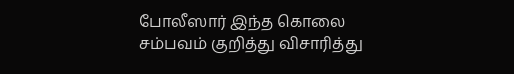போலீஸார் இந்த கொலை சம்பவம் குறித்து விசாரித்து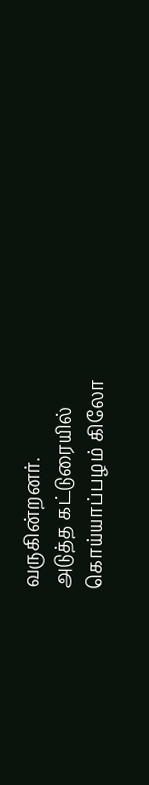வருகின்றனர்.
அடுத்த கட்டுரையில்
கொய்யாப்பழம் கிலோ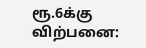ரூ.6க்கு விற்பனை: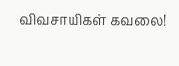விவசாயிகள் கவலை!